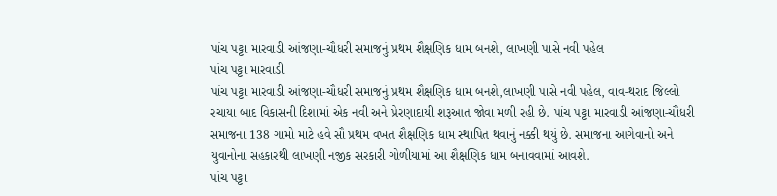પાંચ પટ્ટા મારવાડી આંજણા-ચૌધરી સમાજનું પ્રથમ શૈક્ષણિક ધામ બનશે, લાખણી પાસે નવી પહેલ
પાંચ પટ્ટા મારવાડી
પાંચ પટ્ટા મારવાડી આંજણા-ચૌધરી સમાજનું પ્રથમ શૈક્ષણિક ધામ બનશે,લાખણી પાસે નવી પહેલ, વાવ-થરાદ જિલ્લો રચાયા બાદ વિકાસની દિશામાં એક નવી અને પ્રેરણાદાયી શરૂઆત જોવા મળી રહી છે. પાંચ પટ્ટા મારવાડી આંજણા-ચૌધરી સમાજના 138 ગામો માટે હવે સૌ પ્રથમ વખત શૈક્ષણિક ધામ સ્થાપિત થવાનું નક્કી થયું છે. સમાજના આગેવાનો અને યુવાનોના સહકારથી લાખણી નજીક સરકારી ગોળીયામાં આ શૈક્ષણિક ધામ બનાવવામાં આવશે.
પાંચ પટ્ટા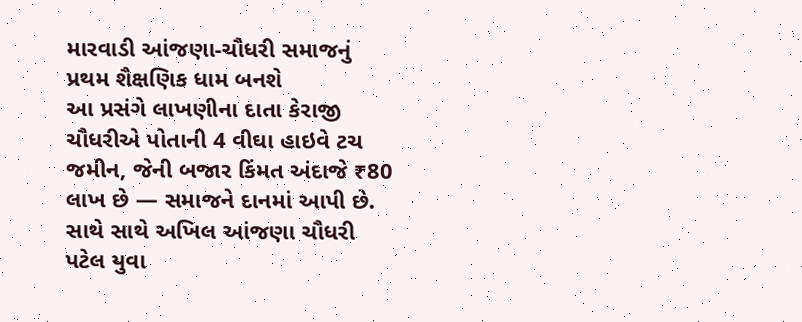મારવાડી આંજણા-ચૌધરી સમાજનું પ્રથમ શૈક્ષણિક ધામ બનશે
આ પ્રસંગે લાખણીના દાતા કેરાજી ચૌધરીએ પોતાની 4 વીઘા હાઇવે ટચ જમીન, જેની બજાર કિંમત અંદાજે ₹80 લાખ છે — સમાજને દાનમાં આપી છે. સાથે સાથે અખિલ આંજણા ચૌધરી પટેલ યુવા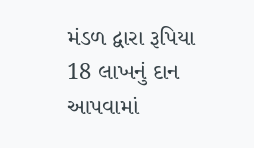મંડળ દ્વારા રૂપિયા 18 લાખનું દાન આપવામાં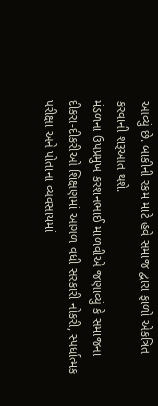આવ્યું છે. બાકીની રકમ માટે હવે સમાજ દ્વારા ફાળો એકત્રિત કરવાની શરૂઆત થશે.
મંડળના ઉપપ્રમુખ કરશનભાઈ માળવીએ જણાવ્યું કે સમાજના દીકરા-દીકરીઓ શિક્ષણમાં આગળ વધી સરકારી નોકરી, સ્પર્ધાત્મક પરીક્ષા અને પોતાના વ્યવસાયમાં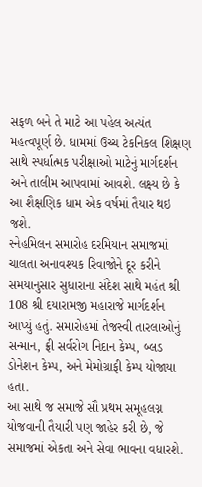સફળ બને તે માટે આ પહેલ અત્યંત મહત્વપૂર્ણ છે. ધામમાં ઉચ્ચ ટેકનિકલ શિક્ષણ સાથે સ્પર્ધાત્મક પરીક્ષાઓ માટેનું માર્ગદર્શન અને તાલીમ આપવામાં આવશે. લક્ષ્ય છે કે આ શૈક્ષણિક ધામ એક વર્ષમાં તૈયાર થઇ જશે.
સ્નેહમિલન સમારોહ દરમિયાન સમાજમાં ચાલતા અનાવશ્યક રિવાજોને દૂર કરીને સમયાનુસાર સુધારાના સંદેશ સાથે મહંત શ્રી 108 શ્રી દયારામજી મહારાજે માર્ગદર્શન આપ્યું હતું. સમારોહમાં તેજસ્વી તારલાઓનું સન્માન, ફ્રી સર્વરોગ નિદાન કેમ્પ, બ્લડ ડોનેશન કેમ્પ, અને મેમોગ્રાફી કેમ્પ યોજાયા હતા.
આ સાથે જ સમાજે સૌ પ્રથમ સમૂહલગ્ન યોજવાની તૈયારી પણ જાહેર કરી છે, જે સમાજમાં એકતા અને સેવા ભાવના વધારશે.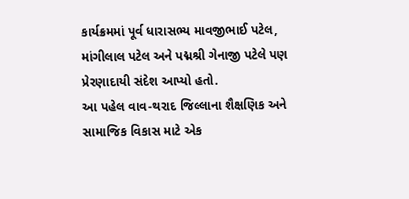કાર્યક્રમમાં પૂર્વ ધારાસભ્ય માવજીભાઈ પટેલ, માંગીલાલ પટેલ અને પદ્મશ્રી ગેનાજી પટેલે પણ પ્રેરણાદાયી સંદેશ આપ્યો હતો.
આ પહેલ વાવ-થરાદ જિલ્લાના શૈક્ષણિક અને સામાજિક વિકાસ માટે એક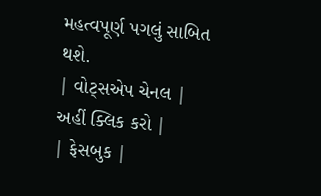મહત્વપૂર્ણ પગલું સાબિત થશે.
| વોટ્સએપ ચેનલ | અહીં ક્લિક કરો |
| ફેસબુક |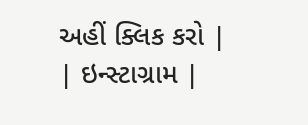અહીં ક્લિક કરો |
| ઇન્સ્ટાગ્રામ |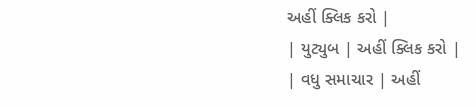અહીં ક્લિક કરો |
| યુટ્યુબ | અહીં ક્લિક કરો |
| વધુ સમાચાર | અહીં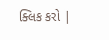ક્લિક કરો |